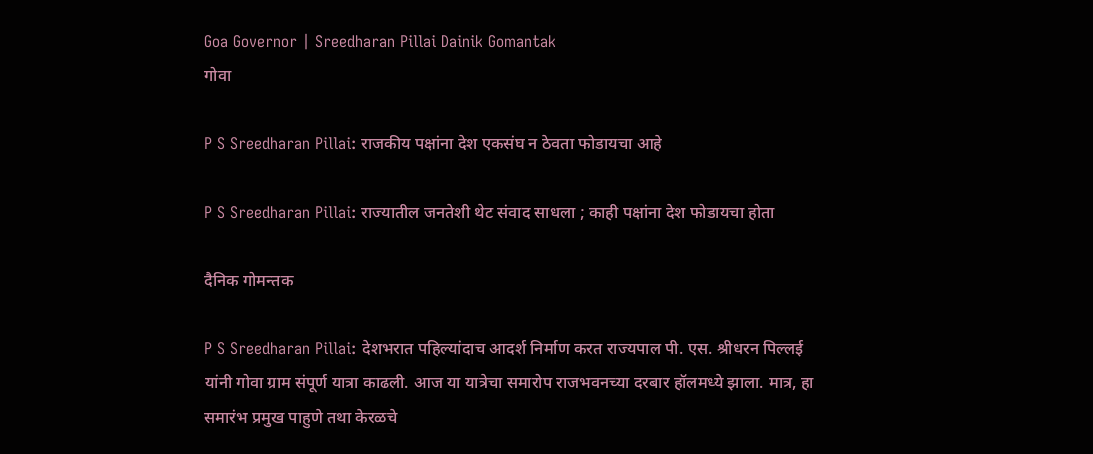Goa Governor | Sreedharan Pillai Dainik Gomantak
गोवा

P S Sreedharan Pillai: राजकीय पक्षांना देश एकसंघ न ठेवता फोडायचा आहे

P S Sreedharan Pillai: राज्यातील जनतेशी थेट संवाद साधला ; काही पक्षांना देश फोडायचा होता

दैनिक गोमन्तक

P S Sreedharan Pillai: देशभरात पहिल्यांदाच आदर्श निर्माण करत राज्यपाल पी. एस. श्रीधरन पिल्लई यांनी गोवा ग्राम संपूर्ण यात्रा काढली. आज या यात्रेचा समारोप राजभवनच्या दरबार हॉलमध्ये झाला. मात्र, हा समारंभ प्रमुख पाहुणे तथा केरळचे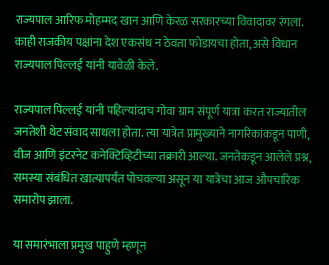राज्यपाल आरिफ मोहम्मद खान आणि केरळ सरकारच्या विवादावर रंगला. काही राजकीय पक्षांना देश एकसंध न ठेवता फोडायचा होता, असे विधान राज्यपाल पिल्लई यांनी यावेळी केले.

राज्यपाल पिल्लई यांनी पहिल्यांदाच गोवा ग्राम संपूर्ण यात्रा करत राज्यातील जनतेशी थेट संवाद साधला होता. त्या यात्रेत प्रामुख्याने नागरिकांकडून पाणी, वीज आणि इंटरनेट कनेक्टिव्हिटीच्या तक्रारी आल्या. जनतेकडून आलेले प्रश्न, समस्या संबंधित खात्यापर्यंत पोचवल्या असून या यात्रेचा आज औपचारिक समारोप झाला.

या समारंभाला प्रमुख पाहुणे म्हणून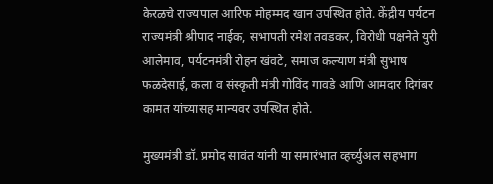केरळचे राज्यपाल आरिफ मोहम्मद खान उपस्थित होते. केंद्रीय पर्यटन राज्यमंत्री श्रीपाद नाईक, सभापती रमेश तवडकर, विरोधी पक्षनेते युरी आलेमाव, पर्यटनमंत्री रोहन खंवटे, समाज कल्याण मंत्री सुभाष फळदेसाई, कला व संस्कृती मंत्री गोविंद गावडे आणि आमदार दिगंबर कामत यांच्यासह मान्यवर उपस्थित होते.

मुख्यमंत्री डॉ. प्रमोद सावंत यांनी या समारंभात व्हर्च्युअल सहभाग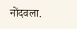नोंदवला.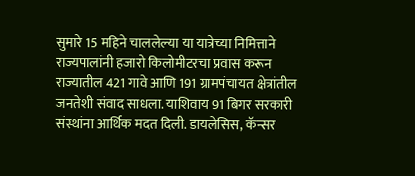सुमारे 15 महिने चाललेल्या या यात्रेच्या निमित्ताने राज्यपालांनी हजारो किलोमीटरचा प्रवास करून राज्यातील 421 गावे आणि 191 ग्रामपंचायत क्षेत्रांतील जनतेशी संवाद साधला. याशिवाय 91 बिगर सरकारी संस्थांना आर्थिक मदत दिली. डायलेसिस, कॅन्सर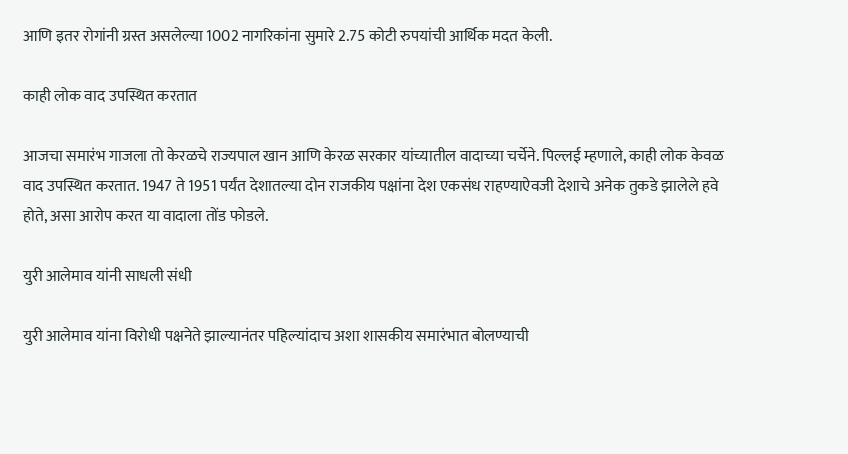आणि इतर रोगांनी ग्रस्त असलेल्या 1002 नागरिकांना सुमारे 2.75 कोटी रुपयांची आर्थिक मदत केली.

काही लोक वाद उपस्थित करतात

आजचा समारंभ गाजला तो केरळचे राज्यपाल खान आणि केरळ सरकार यांच्यातील वादाच्या चर्चेने. पिल्लई म्हणाले, काही लोक केवळ वाद उपस्थित करतात. 1947 ते 1951 पर्यंत देशातल्या दोन राजकीय पक्षांना देश एकसंध राहण्याऐवजी देशाचे अनेक तुकडे झालेले हवे होते, असा आरोप करत या वादाला तोंड फोडले.

युरी आलेमाव यांनी साधली संधी

युरी आलेमाव यांना विरोधी पक्षनेते झाल्यानंतर पहिल्यांदाच अशा शासकीय समारंभात बोलण्याची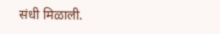संधी मिळाली.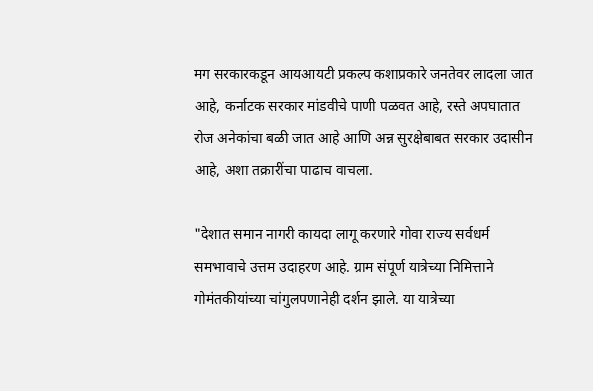मग सरकारकडून आयआयटी प्रकल्प कशाप्रकारे जनतेवर लादला जात आहे, कर्नाटक सरकार मांडवीचे पाणी पळवत आहे, रस्ते अपघातात रोज अनेकांचा बळी जात आहे आणि अन्न सुरक्षेबाबत सरकार उदासीन आहे, अशा तक्रारींचा पाढाच वाचला.

"देशात समान नागरी कायदा लागू करणारे गोवा राज्य सर्वधर्म समभावाचे उत्तम उदाहरण आहे. ग्राम संपूर्ण यात्रेच्या निमित्ताने गोमंतकीयांच्या चांगुलपणानेही दर्शन झाले. या यात्रेच्या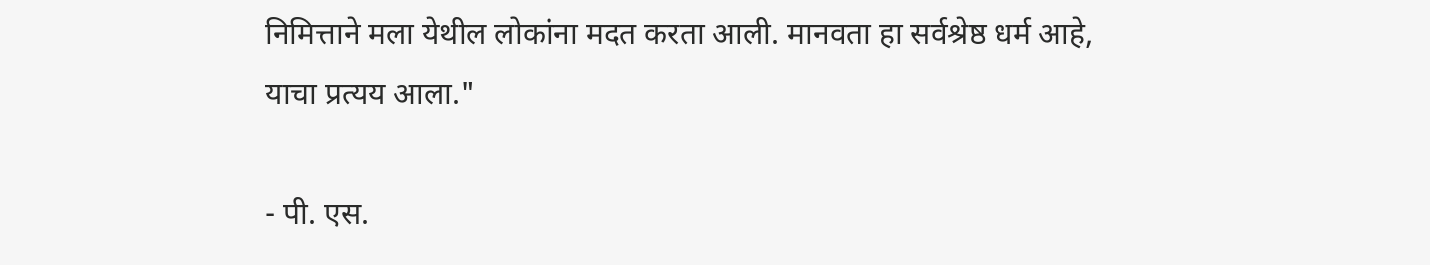निमित्ताने मला येथील लोकांना मदत करता आली. मानवता हा सर्वश्रेष्ठ धर्म आहे, याचा प्रत्यय आला."

- पी. एस.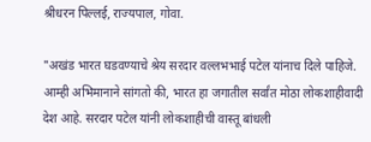श्रीधरन पिल्लई, राज्यपाल, गोवा.

"अखंड भारत घडवण्याचे श्रेय सरदार वल्लभभाई पटेल यांनाच दिले पाहिजे. आम्ही अभिमानाने सांगतो की, भारत हा जगातील सर्वांत मोठा लोकशाहीवादी देश आहे. सरदार पटेल यांनी लोकशाहीची वास्तू बांधली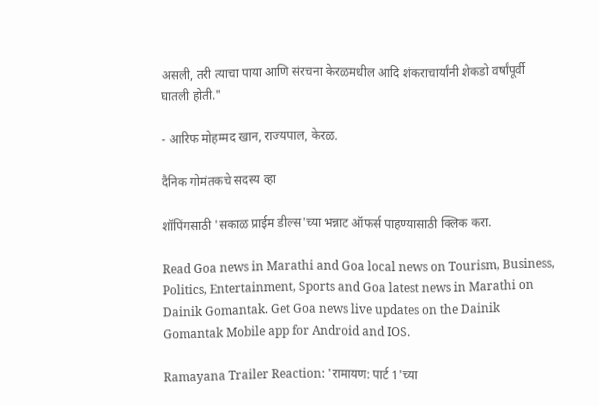असली, तरी त्याचा पाया आणि संरचना केरळमधील आदि शंकराचार्यांनी शेकडो वर्षांपूर्वी घातली होती."

- आरिफ मोहम्मद खान, राज्यपाल, केरळ.

दैनिक गोमंतकचे सदस्य व्हा

शॉपिंगसाठी 'सकाळ प्राईम डील्स'च्या भन्नाट ऑफर्स पाहण्यासाठी क्लिक करा.

Read Goa news in Marathi and Goa local news on Tourism, Business, Politics, Entertainment, Sports and Goa latest news in Marathi on Dainik Gomantak. Get Goa news live updates on the Dainik Gomantak Mobile app for Android and IOS.

Ramayana Trailer Reaction: 'रामायण: पार्ट 1'च्या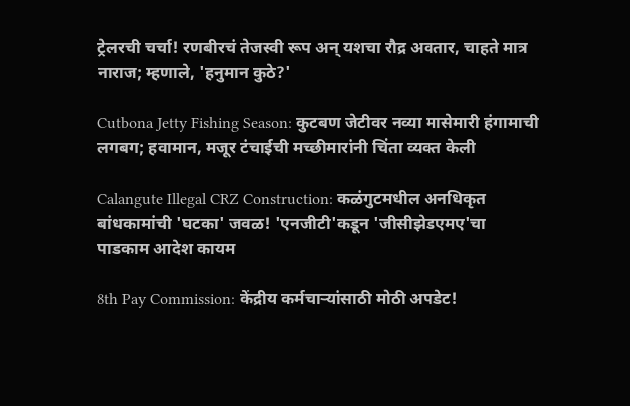ट्रेलरची चर्चा! रणबीरचं तेजस्वी रूप अन् यशचा रौद्र अवतार, चाहते मात्र नाराज; म्हणाले, 'हनुमान कुठे?'

Cutbona Jetty Fishing Season: कुटबण जेटीवर नव्या मासेमारी हंगामाची लगबग; हवामान, मजूर टंचाईची मच्छीमारांनी चिंता व्यक्त केली

Calangute Illegal CRZ Construction: कळंगुटमधील अनधिकृत बांधकामांची 'घटका' जवळ! 'एनजीटी'कडून 'जीसीझेडएमए'चा पाडकाम आदेश कायम

8th Pay Commission: केंद्रीय कर्मचाऱ्यांसाठी मोठी अपडेट!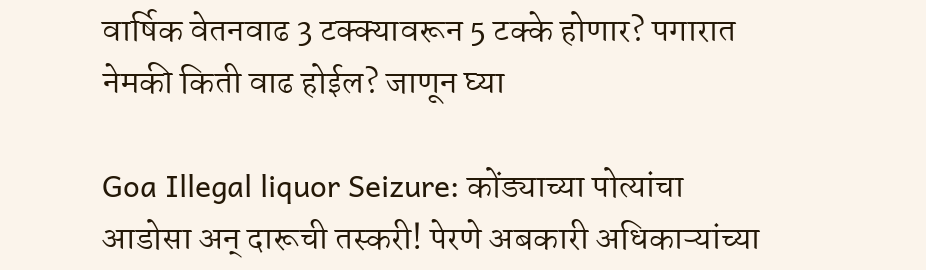वार्षिक वेतनवाढ 3 टक्क्यावरून 5 टक्के होणार? पगारात नेमकी किती वाढ होईल? जाणून घ्या

Goa Illegal liquor Seizure: कोंड्याच्या पोत्यांचा आडोसा अन् दारूची तस्करी! पेरणे अबकारी अधिकाऱ्यांच्या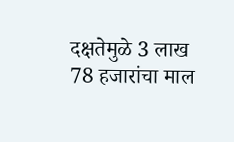दक्षतेमुळे 3 लाख 78 हजारांचा माल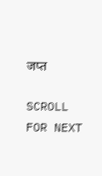जप्त

SCROLL FOR NEXT